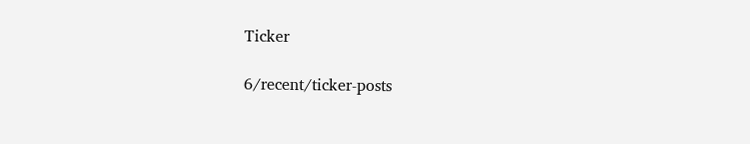Ticker

6/recent/ticker-posts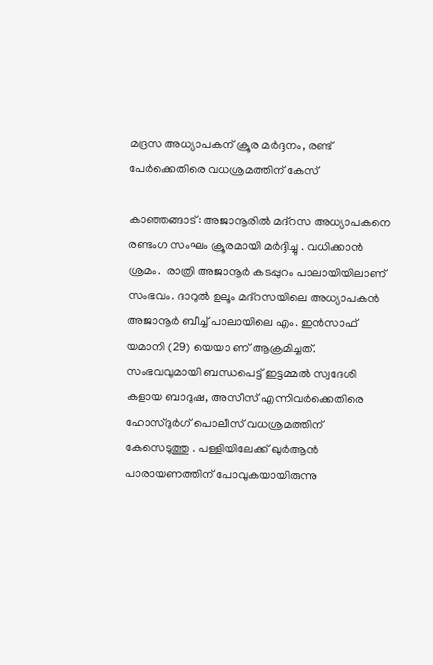മദ്രസ അധ്യാപകന് ക്രൂര മർദ്ദനം, രണ്ട് പേർക്കെതിരെ വധശ്രമത്തിന് കേസ്

കാഞ്ഞങ്ങാട്: അജാനൂരിൽ മദ്റസ അധ്യാപകനെ രണ്ടംഗ സംഘം ക്രൂരമായി മർദ്ദിച്ചു . വധിക്കാൻ ശ്രമം.  രാത്രി അജാനൂർ കടപ്പുറം പാലായിയിലാണ് സംഭവം. ദാറുൽ ഉലൂം മദ്റസയിലെ അധ്യാപകൻ അജാനൂർ ബീച്ച് പാലായിലെ എം. ഇൻസാഫ് യമാനി (29) യെയാ ണ് ആക്രമിച്ചത്. സംഭവവുമായി ബന്ധപെട്ട് ഇട്ടമ്മൽ സ്വദേശി കളായ ബാദുഷ, അസീസ് എന്നിവർക്കെതിരെ ഹോസ്ദുർഗ് പൊലീസ് വധശ്രമത്തിന് കേസെടുത്തു . പള്ളിയിലേക്ക് ഖുർആൻ പാരായണത്തിന് പോവുകയായിരുന്നു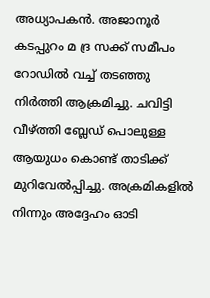അധ്യാപകൻ. അജാനൂർ കടപ്പുറം മ ദ്ര സക്ക് സമീപം റോഡിൽ വച്ച് തടഞ്ഞു നിർത്തി ആക്രമിച്ചു. ചവിട്ടി വീഴ്ത്തി ബ്ലേഡ് പൊലുള്ള ആയുധം കൊണ്ട് താടിക്ക് മുറിവേൽപ്പിച്ചു. അക്രമികളിൽ നിന്നും അദ്ദേഹം ഓടി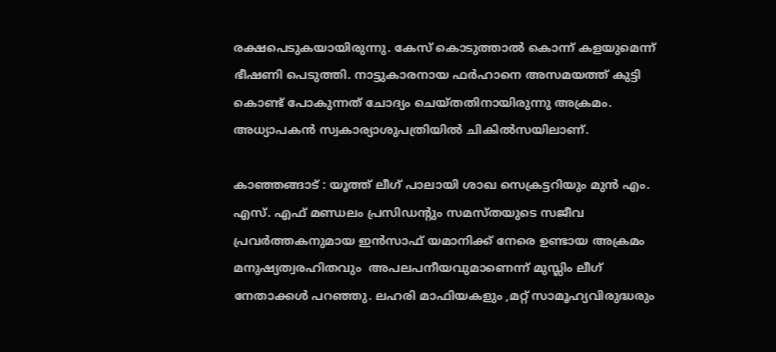രക്ഷപെടുകയായിരുന്നു. കേസ് കൊടുത്താൽ കൊന്ന് കളയുമെന്ന് ഭീഷണി പെടുത്തി. നാട്ടുകാരനായ ഫർഹാനെ അസമയത്ത് കുട്ടി കൊണ്ട് പോകുന്നത് ചോദ്യം ചെയ്തതിനായിരുന്നു അക്രമം. അധ്യാപകൻ സ്വകാര്യാശുപത്രിയിൽ ചികിൽസയിലാണ്.

കാഞ്ഞങ്ങാട് : യൂത്ത് ലീഗ് പാലായി ശാഖ സെക്രട്ടറിയും മുൻ എം. എസ്. എഫ് മണ്ഡലം പ്രസിഡന്റും സമസ്തയുടെ സജീവ പ്രവർത്തകനുമായ ഇൻസാഫ് യമാനിക്ക് നേരെ ഉണ്ടായ അക്രമം മനുഷ്യത്വരഹിതവും  അപലപനീയവുമാണെന്ന് മുസ്ലിം ലീഗ് നേതാക്കൾ പറഞ്ഞു. ലഹരി മാഫിയകളും ,മറ്റ് സാമൂഹ്യവിരുദ്ധരും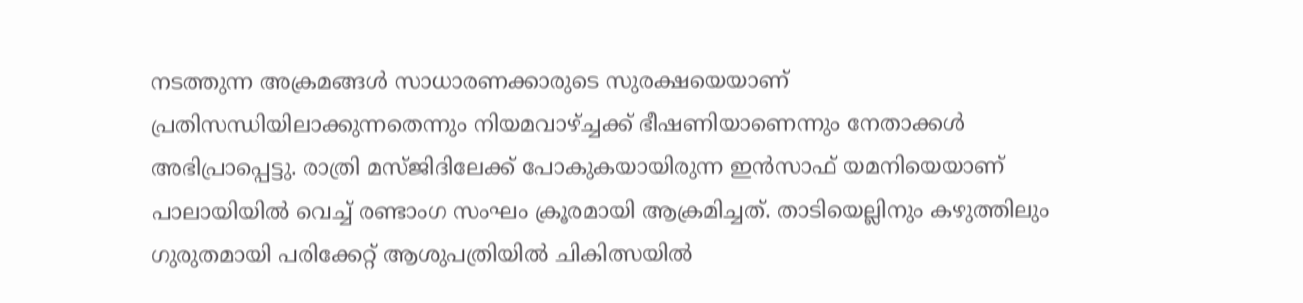നടത്തുന്ന അക്രമങ്ങൾ സാധാരണക്കാരുടെ സുരക്ഷയെയാണ് പ്രതിസന്ധിയിലാക്കുന്നതെന്നും നിയമവാഴ്ച്ചക്ക് ഭീഷണിയാണെന്നും നേതാക്കൾ അഭിപ്രാപ്പെട്ടു. രാത്രി മസ്ജിദിലേക്ക് പോകുകയായിരുന്ന ഇൻസാഫ് യമനിയെയാണ് പാലായിയിൽ വെച്ച് രണ്ടാംഗ സംഘം ക്രൂരമായി ആക്രമിച്ചത്. താടിയെല്ലിനും കഴുത്തിലും ഗുരുതമായി പരിക്കേറ്റ് ആശുപത്രിയിൽ ചികിത്സയിൽ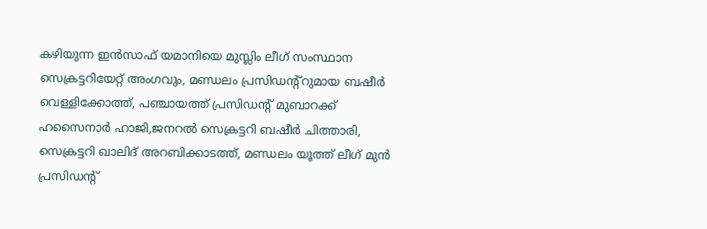കഴിയുന്ന ഇൻസാഫ് യമാനിയെ മുസ്ലിം ലീഗ് സംസ്ഥാന സെക്രട്ടറിയേറ്റ് അംഗവും, മണ്ഡലം പ്രസിഡന്റ്റുമായ ബഷീർ വെള്ളിക്കോത്ത്, പഞ്ചായത്ത് പ്രസിഡന്റ് മുബാറക്ക് ഹസൈനാർ ഹാജി,ജനറൽ സെക്രട്ടറി ബഷീർ ചിത്താരി, സെക്രട്ടറി ഖാലിദ് അറബിക്കാടത്ത്, മണ്ഡലം യൂത്ത് ലീഗ് മുൻ പ്രസിഡന്റ്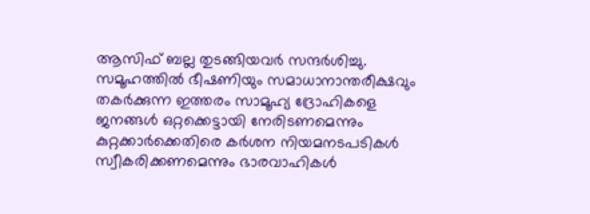ആസിഫ് ബല്ല തുടങ്ങിയവർ സന്ദർശിച്ചു. സമൂഹത്തിൽ ഭീഷണിയും സമാധാനാന്തരീക്ഷവും തകർക്കുന്ന ഇത്തരം സാമൂഹ്യ ദ്രോഹികളെ ജനങ്ങൾ ഒറ്റക്കെട്ടായി നേരിടണമെന്നും കുറ്റക്കാർക്കെതിരെ കർശന നിയമനടപടികൾ സ്വീകരിക്കണമെന്നും ഭാരവാഹികൾ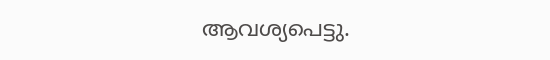ആവശ്യപെട്ടു.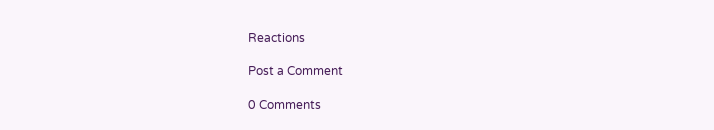Reactions

Post a Comment

0 Comments